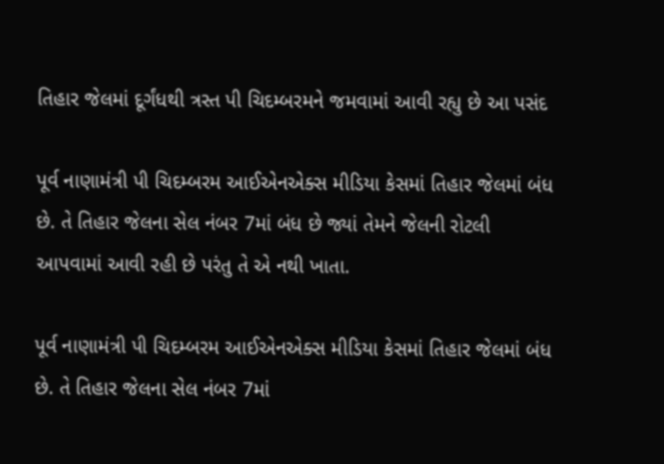તિહાર જેલમાં દૂર્ગંધથી ત્રસ્ત પી ચિદમ્બરમને જમવામાં આવી રહ્યુ છે આ પસંદ

પૂર્વ નાણામંત્રી પી ચિદમ્બરમ આઈએનએક્સ મીડિયા કેસમાં તિહાર જેલમાં બંધ છે. તે તિહાર જેલના સેલ નંબર 7માં બંધ છે જ્યાં તેમને જેલની રોટલી આપવામાં આવી રહી છે પરંતુ તે એ નથી ખાતા.

પૂર્વ નાણામંત્રી પી ચિદમ્બરમ આઈએનએક્સ મીડિયા કેસમાં તિહાર જેલમાં બંધ છે. તે તિહાર જેલના સેલ નંબર 7માં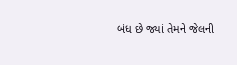બંધ છે જ્યાં તેમને જેલની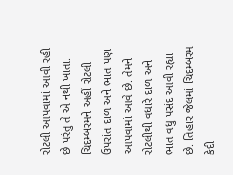રોટલી આપવામાં આવી રહી છે પરંતુ તે એ નથી ખાતા. ચિદમ્બરમને અહીં રોટલી ઉપરાંત દાળ અને ભાત પણ આપવામાં આવે છે. તેમને રોટલીથી વધારે દાળ અને ભાત વધુ પસંદ આવી રહ્યા છે. તિહાર જેલમાં ચિદમ્બરમ કેદી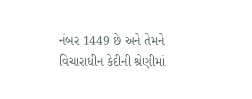નંબર 1449 છે અને તેમને વિચારાધીન કેદીની શ્રેણીમાં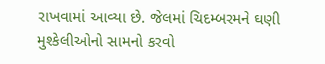રાખવામાં આવ્યા છે. જેલમાં ચિદમ્બરમને ઘણી મુશ્કેલીઓનો સામનો કરવો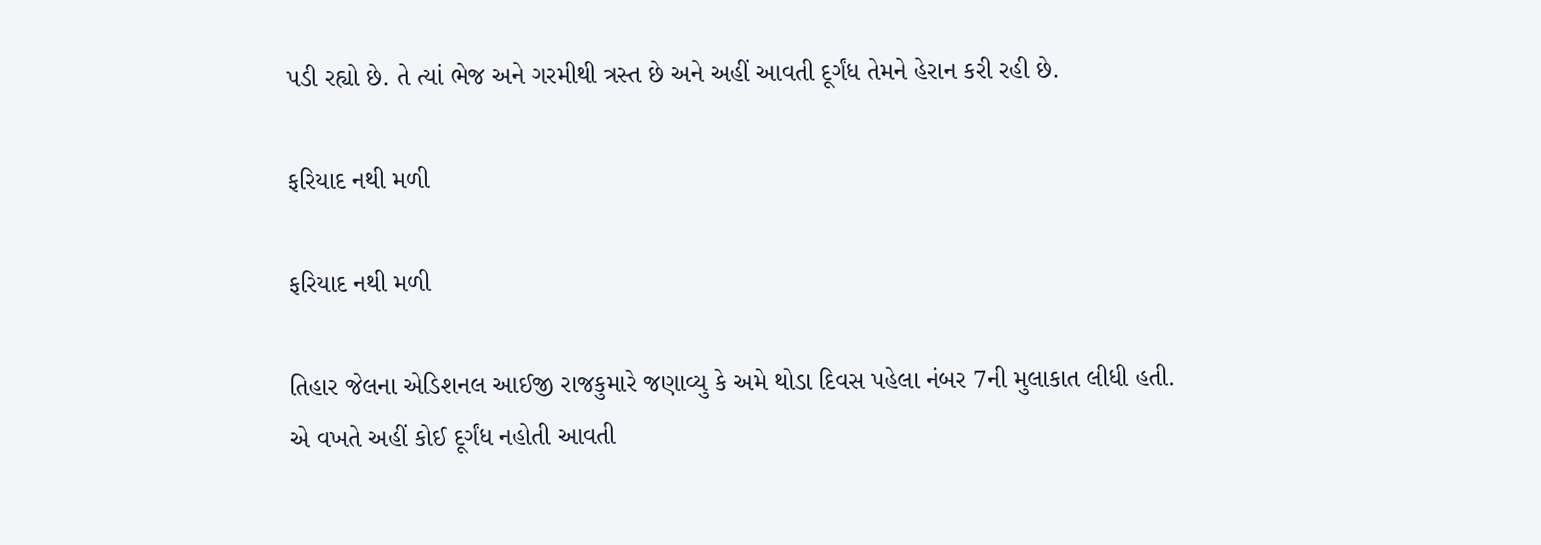પડી રહ્યો છે. તે ત્યાં ભેજ અને ગરમીથી ત્રસ્ત છે અને અહીં આવતી દૂર્ગંધ તેમને હેરાન કરી રહી છે.

ફરિયાદ નથી મળી

ફરિયાદ નથી મળી

તિહાર જેલના એડિશનલ આઈજી રાજકુમારે જણાવ્યુ કે અમે થોડા દિવસ પહેલા નંબર 7ની મુલાકાત લીધી હતી. એ વખતે અહીં કોઈ દૂર્ગંધ નહોતી આવતી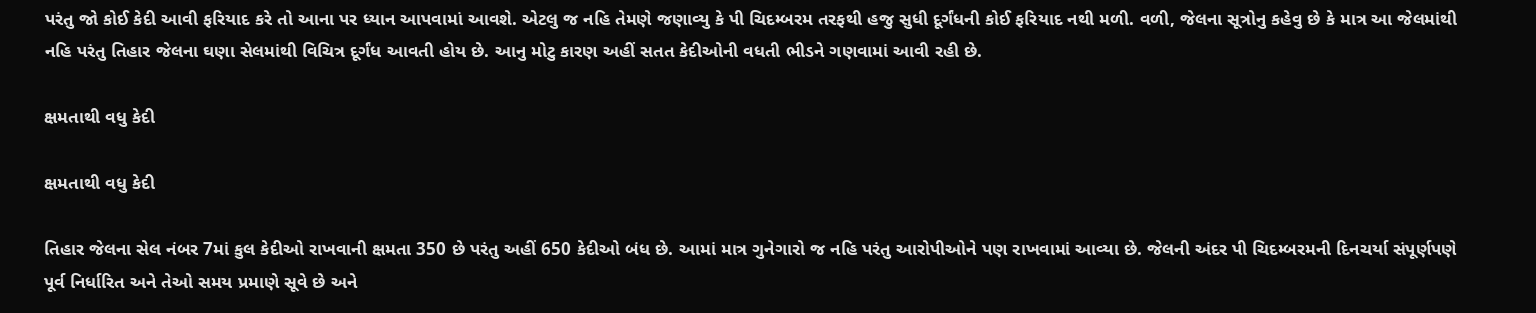પરંતુ જો કોઈ કેદી આવી ફરિયાદ કરે તો આના પર ધ્યાન આપવામાં આવશે. એટલુ જ નહિ તેમણે જણાવ્યુ કે પી ચિદમ્બરમ તરફથી હજુ સુધી દૂર્ગંધની કોઈ ફરિયાદ નથી મળી. વળી, જેલના સૂત્રોનુ કહેવુ છે કે માત્ર આ જેલમાંથી નહિ પરંતુ તિહાર જેલના ઘણા સેલમાંથી વિચિત્ર દૂર્ગંધ આવતી હોય છે. આનુ મોટુ કારણ અહીં સતત કેદીઓની વધતી ભીડને ગણવામાં આવી રહી છે.

ક્ષમતાથી વધુ કેદી

ક્ષમતાથી વધુ કેદી

તિહાર જેલના સેલ નંબર 7માં કુલ કેદીઓ રાખવાની ક્ષમતા 350 છે પરંતુ અહીં 650 કેદીઓ બંધ છે. આમાં માત્ર ગુનેગારો જ નહિ પરંતુ આરોપીઓને પણ રાખવામાં આવ્યા છે. જેલની અંદર પી ચિદમ્બરમની દિનચર્યા સંપૂર્ણપણે પૂર્વ નિર્ધારિત અને તેઓ સમય પ્રમાણે સૂવે છે અને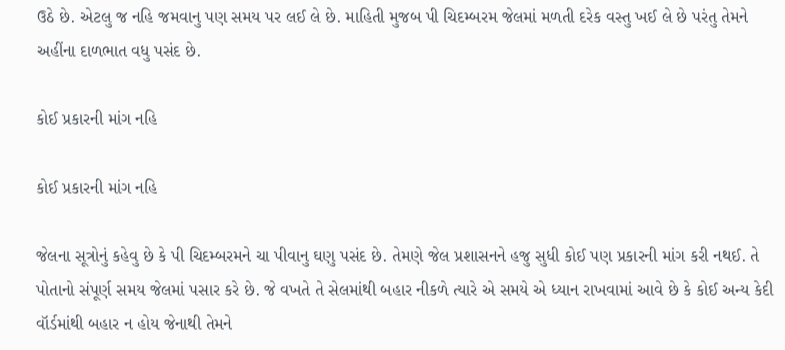ઉઠે છે. એટલુ જ નહિ જમવાનુ પણ સમય પર લઈ લે છે. માહિતી મુજબ પી ચિદમ્બરમ જેલમાં મળતી દરેક વસ્તુ ખઈ લે છે પરંતુ તેમને અહીંના દાળભાત વધુ પસંદ છે.

કોઈ પ્રકારની માંગ નહિ

કોઈ પ્રકારની માંગ નહિ

જેલના સૂત્રોનું કહેવુ છે કે પી ચિદમ્બરમને ચા પીવાનુ ઘણુ પસંદ છે. તેમણે જેલ પ્રશાસનને હજુ સુધી કોઈ પણ પ્રકારની માંગ કરી નથઈ. તે પોતાનો સંપૂર્ણ સમય જેલમાં પસાર કરે છે. જે વખતે તે સેલમાંથી બહાર નીકળે ત્યારે એ સમયે એ ધ્યાન રાખવામાં આવે છે કે કોઈ અન્ય કેદી વૉર્ડમાંથી બહાર ન હોય જેનાથી તેમને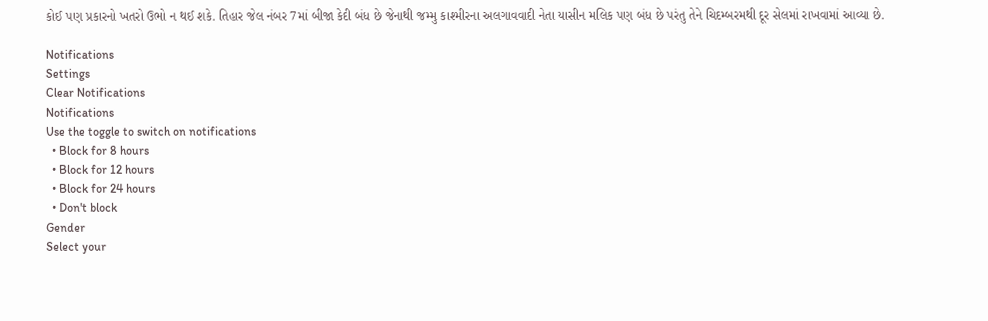કોઈ પણ પ્રકારનો ખતરો ઉભો ન થઈ શકે. તિહાર જેલ નંબર 7માં બીજા કેદી બંધ છે જેનાથી જમ્મુ કાશ્મીરના અલગાવવાદી નેતા યાસીન મલિક પણ બંધ છે પરંતુ તેને ચિદમ્બરમથી દૂર સેલમાં રાખવામાં આવ્યા છે.

Notifications
Settings
Clear Notifications
Notifications
Use the toggle to switch on notifications
  • Block for 8 hours
  • Block for 12 hours
  • Block for 24 hours
  • Don't block
Gender
Select your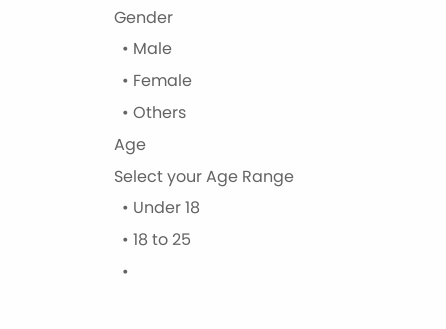Gender
  • Male
  • Female
  • Others
Age
Select your Age Range
  • Under 18
  • 18 to 25
  •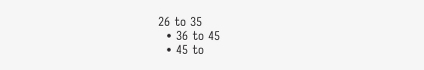26 to 35
  • 36 to 45
  • 45 to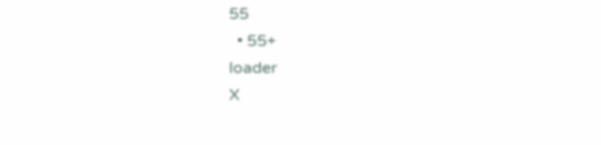55
  • 55+
loader
X